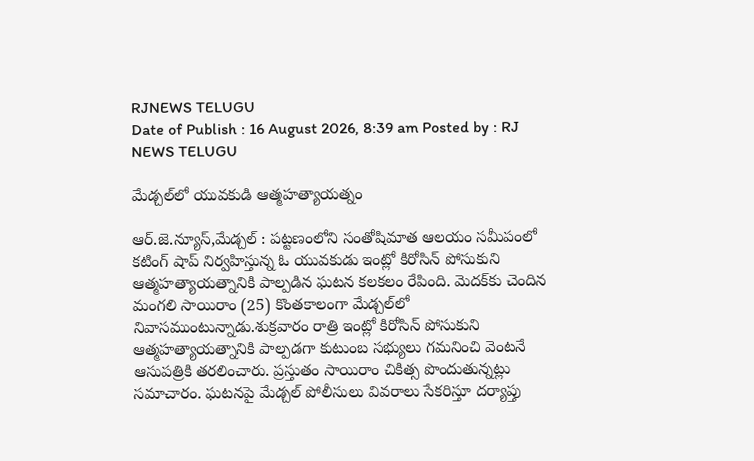RJNEWS TELUGU
Date of Publish : 16 August 2026, 8:39 am Posted by : RJ NEWS TELUGU

మేడ్చల్‌లో యువకుడి ఆత్మహత్యాయత్నం

ఆర్.జె.న్యూస్,మేడ్చల్‌ : పట్టణంలోని సంతోషిమాత ఆలయం సమీపంలో కటింగ్‌ షాప్‌ నిర్వహిస్తున్న ఓ యువకుడు ఇంట్లో కిరోసిన్‌ పోసుకుని ఆత్మహత్యాయత్నానికి పాల్పడిన ఘటన కలకలం రేపింది. మెదక్‌కు చెందిన మంగలి సాయిరాం (25) కొంతకాలంగా మేడ్చల్‌లో నివాసముంటున్నాడు.శుక్రవారం రాత్రి ఇంట్లో కిరోసిన్‌ పోసుకుని ఆత్మహత్యాయత్నానికి పాల్పడగా కుటుంబ సభ్యులు గమనించి వెంటనే ఆసుపత్రికి తరలించారు. ప్రస్తుతం సాయిరాం చికిత్స పొందుతున్నట్లు సమాచారం. ఘటనపై మేడ్చల్‌ పోలీసులు వివరాలు సేకరిస్తూ దర్యాప్తు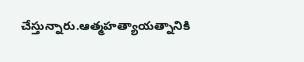చేస్తున్నారు.ఆత్మహత్యాయత్నానికి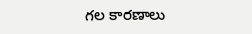గల కారణాలు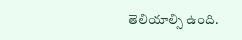తెలియాల్సి ఉంది.